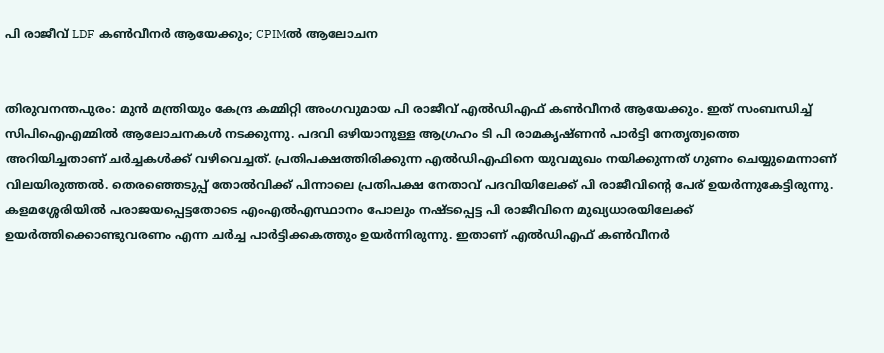പി രാജീവ് LDF കണ്‍വീനര്‍ ആയേക്കും; CPIMല്‍ ആലോചന


തിരുവനന്തപുരം: മുന്‍ മന്ത്രിയും കേന്ദ്ര കമ്മിറ്റി അംഗവുമായ പി രാജീവ് എല്‍ഡിഎഫ് കണ്‍വീനര്‍ ആയേക്കും. ഇത് സംബന്ധിച്ച് സിപിഐഎമ്മില്‍ ആലോചനകള്‍ നടക്കുന്നു. പദവി ഒഴിയാനുള്ള ആഗ്രഹം ടി പി രാമകൃഷ്ണന്‍ പാര്‍ട്ടി നേതൃത്വത്തെ അറിയിച്ചതാണ് ചര്‍ച്ചകള്‍ക്ക് വഴിവെച്ചത്. പ്രതിപക്ഷത്തിരിക്കുന്ന എല്‍ഡിഎഫിനെ യുവമുഖം നയിക്കുന്നത് ഗുണം ചെയ്യുമെന്നാണ് വിലയിരുത്തല്‍. തെരഞ്ഞെടുപ്പ് തോല്‍വിക്ക് പിന്നാലെ പ്രതിപക്ഷ നേതാവ് പദവിയിലേക്ക് പി രാജീവിന്റെ പേര് ഉയര്‍ന്നുകേട്ടിരുന്നു. കളമശ്ശേരിയില്‍ പരാജയപ്പെട്ടതോടെ എംഎല്‍എസ്ഥാനം പോലും നഷ്ടപ്പെട്ട പി രാജീവിനെ മുഖ്യധാരയിലേക്ക് ഉയര്‍ത്തിക്കൊണ്ടുവരണം എന്ന ചര്‍ച്ച പാര്‍ട്ടിക്കകത്തും ഉയര്‍ന്നിരുന്നു. ഇതാണ് എല്‍ഡിഎഫ് കണ്‍വീനര്‍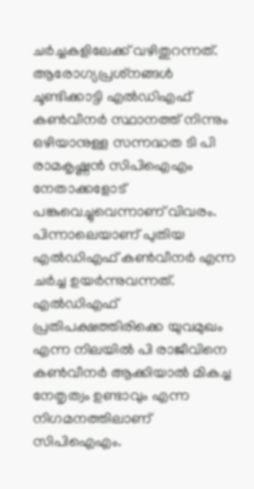ചര്‍ച്ചകളിലേക്ക് വഴിതുറന്നത്. ആരോഗ്യപ്രശ്‌നങ്ങള്‍ ചൂണ്ടിക്കാട്ടി എല്‍ഡിഎഫ് കണ്‍വീനര്‍ സ്ഥാനത്ത് നിന്നും ഒഴിയാനുള്ള സന്നദ്ധത ടി പി രാമകൃഷ്ണന്‍ സിപിഐഎം നേതാക്കളോട് പങ്കുവെച്ചുവെന്നാണ് വിവരം. പിന്നാലെയാണ് പുതിയ എല്‍ഡിഎഫ് കണ്‍വീനര്‍ എന്ന ചര്‍ച്ച ഉയര്‍ന്നുവന്നത്. എല്‍ഡിഎഫ് പ്രതിപക്ഷത്തിരിക്കെ യുവമുഖം എന്ന നിലയില്‍ പി രാജീവിനെ കണ്‍വീനര്‍ ആക്കിയാല്‍ മികച്ച നേതൃത്വം ഉണ്ടാവും എന്ന നിഗമനത്തിലാണ് സിപിഐഎം.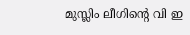മുസ്ലിം ലീഗിന്റെ വി ഇ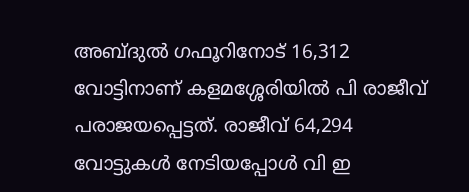അബ്ദുല്‍ ഗഫൂറിനോട് 16,312 വോട്ടിനാണ് കളമശ്ശേരിയില്‍ പി രാജീവ് പരാജയപ്പെട്ടത്. രാജീവ് 64,294 വോട്ടുകള്‍ നേടിയപ്പോള്‍ വി ഇ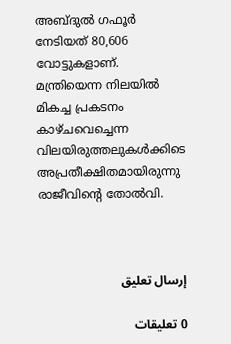അബ്ദുല്‍ ഗഫൂര്‍ നേടിയത് 80,606 വോട്ടുകളാണ്. മന്ത്രിയെന്ന നിലയില്‍ മികച്ച പ്രകടനം കാഴ്ചവെച്ചെന്ന വിലയിരുത്തലുകള്‍ക്കിടെ അപ്രതീക്ഷിതമായിരുന്നു രാജീവിന്റെ തോല്‍വി.



إرسال تعليق

0 تعليقات